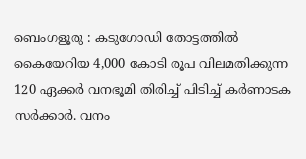ബെംഗളൂരു : കടുഗോഡി തോട്ടത്തിൽ കൈയേറിയ 4,000 കോടി രൂപ വിലമതിക്കുന്ന 120 ഏക്കർ വനഭൂമി തിരിച്ച് പിടിച്ച് കർണാടക സർക്കാർ. വനം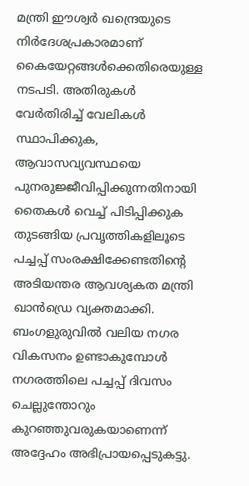മന്ത്രി ഈശ്വർ ഖന്ദ്രെയുടെ നിർദേശപ്രകാരമാണ് കൈയേറ്റങ്ങൾക്കെതിരെയുള്ള നടപടി. അതിരുകൾ വേർതിരിച്ച് വേലികൾ സ്ഥാപിക്കുക, ആവാസവ്യവസ്ഥയെ പുനരുജ്ജീവിപ്പിക്കുന്നതിനായി തൈകൾ വെച്ച് പിടിപ്പിക്കുക തുടങ്ങിയ പ്രവൃത്തികളിലൂടെ പച്ചപ്പ് സംരക്ഷിക്കേണ്ടതിൻ്റെ അടിയന്തര ആവശ്യകത മന്ത്രി ഖാൻഡ്രെ വ്യക്തമാക്കി. ബംഗളുരുവിൽ വലിയ നഗര വികസനം ഉണ്ടാകുമ്പോൾ നഗരത്തിലെ പച്ചപ്പ് ദിവസം ചെല്ലുന്തോറും കുറഞ്ഞുവരുകയാണെന്ന് അദ്ദേഹം അഭിപ്രായപ്പെടുകട്ടു.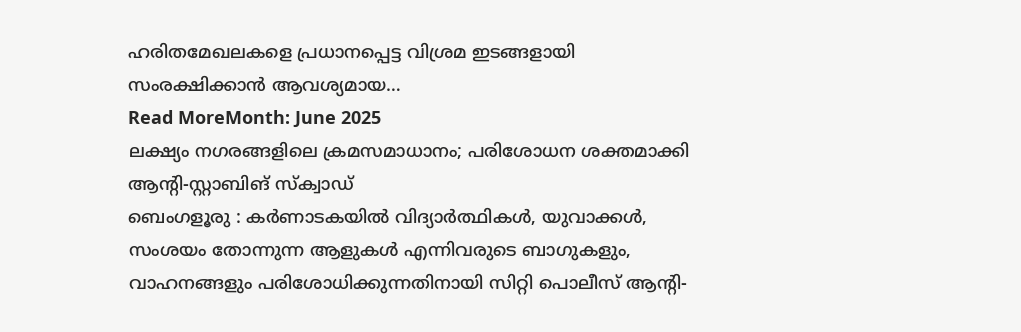ഹരിതമേഖലകളെ പ്രധാനപ്പെട്ട വിശ്രമ ഇടങ്ങളായി സംരക്ഷിക്കാൻ ആവശ്യമായ…
Read MoreMonth: June 2025
ലക്ഷ്യം നഗരങ്ങളിലെ ക്രമസമാധാനം; പരിശോധന ശക്തമാക്കി ആന്റി-സ്റ്റാബിങ് സ്ക്വാഡ്
ബെംഗളൂരു : കർണാടകയിൽ വിദ്യാർത്ഥികൾ, യുവാക്കൾ, സംശയം തോന്നുന്ന ആളുകൾ എന്നിവരുടെ ബാഗുകളും, വാഹനങ്ങളും പരിശോധിക്കുന്നതിനായി സിറ്റി പൊലീസ് ആന്റി-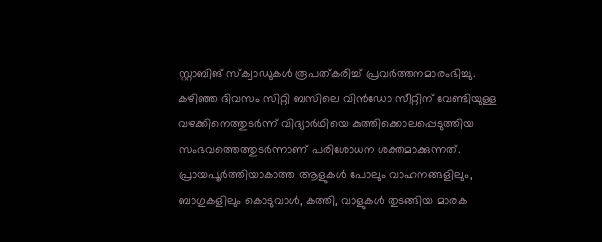സ്റ്റാബിങ് സ്ക്വാഡുകൾ രൂപത്കരിച്ച് പ്രവർത്തനമാരംഭിച്ചു. കഴിഞ്ഞ ദിവസം സിറ്റി ബസിലെ വിൻഡോ സീറ്റിന് വേണ്ടിയുള്ള വഴക്കിനെത്തുടർന്ന് വിദ്യാർഥിയെ കുത്തിക്കൊലപ്പെടുത്തിയ സംഭവത്തെത്തുടർന്നാണ് പരിശോധന ശക്തമാക്കുന്നത്. പ്രായപൂർത്തിയാകാത്ത ആളുകൾ പോലും വാഹനങ്ങളിലും, ബാഗുകളിലും കൊടുവാൾ, കത്തി, വാളുകൾ തുടങ്ങിയ മാരക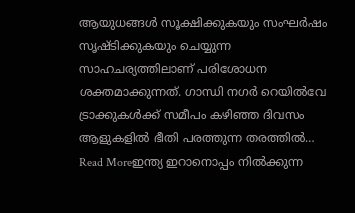ആയുധങ്ങൾ സൂക്ഷിക്കുകയും സംഘർഷം സൃഷ്ടിക്കുകയും ചെയ്യുന്ന സാഹചര്യത്തിലാണ് പരിശോധന ശക്തമാക്കുന്നത്. ഗാന്ധി നഗർ റെയിൽവേ ട്രാക്കുകൾക്ക് സമീപം കഴിഞ്ഞ ദിവസം ആളുകളിൽ ഭീതി പരത്തുന്ന തരത്തിൽ…
Read Moreഇന്ത്യ ഇറാനൊപ്പം നിൽക്കുന്ന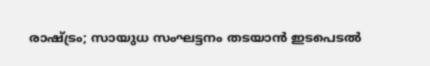രാഷ്ട്രം; സായുധ സംഘട്ടനം തടയാൻ ഇടപെടൽ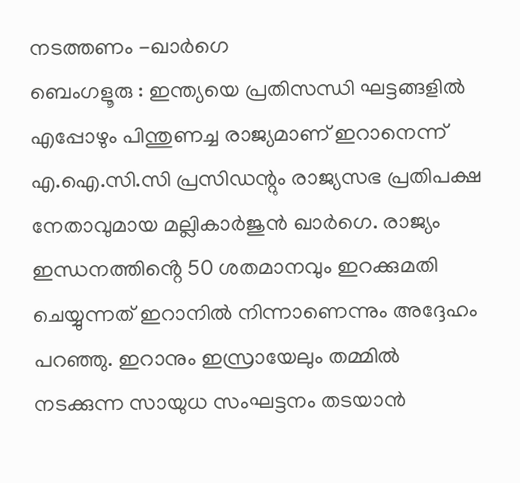നടത്തണം -ഖാർഗെ
ബെംഗളൂരു : ഇന്ത്യയെ പ്രതിസന്ധി ഘട്ടങ്ങളിൽ എപ്പോഴും പിന്തുണച്ച രാജ്യമാണ് ഇറാനെന്ന് എ.ഐ.സി.സി പ്രസിഡന്റും രാജ്യസഭ പ്രതിപക്ഷ നേതാവുമായ മല്ലികാർജുൻ ഖാർഗെ. രാജ്യം ഇന്ധനത്തിൻ്റെ 50 ശതമാനവും ഇറക്കുമതി ചെയ്യുന്നത് ഇറാനിൽ നിന്നാണെന്നും അദ്ദേഹം പറഞ്ഞു. ഇറാനും ഇസ്രായേലും തമ്മിൽ നടക്കുന്ന സായുധ സംഘട്ടനം തടയാൻ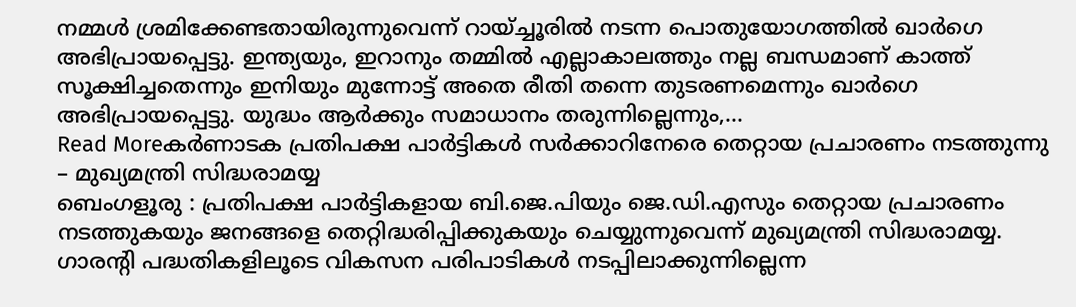നമ്മൾ ശ്രമിക്കേണ്ടതായിരുന്നുവെന്ന് റായ്ച്ചൂരിൽ നടന്ന പൊതുയോഗത്തിൽ ഖാർഗെ അഭിപ്രായപ്പെട്ടു. ഇന്ത്യയും, ഇറാനും തമ്മിൽ എല്ലാകാലത്തും നല്ല ബന്ധമാണ് കാത്ത് സൂക്ഷിച്ചതെന്നും ഇനിയും മുന്നോട്ട് അതെ രീതി തന്നെ തുടരണമെന്നും ഖാർഗെ അഭിപ്രായപ്പെട്ടു. യുദ്ധം ആർക്കും സമാധാനം തരുന്നില്ലെന്നും,…
Read Moreകർണാടക പ്രതിപക്ഷ പാർട്ടികൾ സർക്കാറിനേരെ തെറ്റായ പ്രചാരണം നടത്തുന്നു – മുഖ്യമന്ത്രി സിദ്ധരാമയ്യ
ബെംഗളൂരു : പ്രതിപക്ഷ പാർട്ടികളായ ബി.ജെ.പിയും ജെ.ഡി.എസും തെറ്റായ പ്രചാരണം നടത്തുകയും ജനങ്ങളെ തെറ്റിദ്ധരിപ്പിക്കുകയും ചെയ്യുന്നുവെന്ന് മുഖ്യമന്ത്രി സിദ്ധരാമയ്യ. ഗാരന്റി പദ്ധതികളിലൂടെ വികസന പരിപാടികൾ നടപ്പിലാക്കുന്നില്ലെന്ന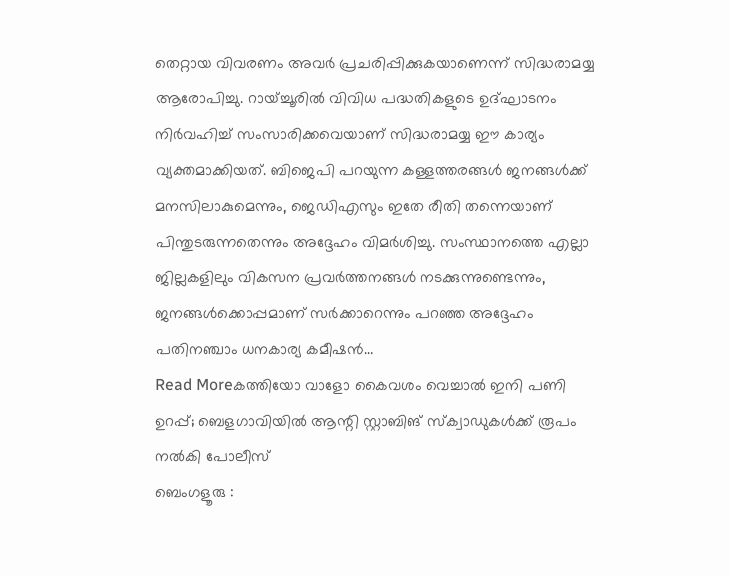തെറ്റായ വിവരണം അവർ പ്രചരിപ്പിക്കുകയാണെന്ന് സിദ്ധരാമയ്യ ആരോപിച്ചു. റായ്ച്ചൂരിൽ വിവിധ പദ്ധതികളുടെ ഉദ്ഘാടനം നിർവഹിച്ച് സംസാരിക്കവെയാണ് സിദ്ധരാമയ്യ ഈ കാര്യം വ്യക്തമാക്കിയത്. ബിജെപി പറയുന്ന കള്ളത്തരങ്ങൾ ജനങ്ങൾക്ക് മനസിലാകുമെന്നും, ജെഡിഎസും ഇതേ രീതി തന്നെയാണ് പിന്തുടരുന്നതെന്നും അദ്ദേഹം വിമർശിച്ചു. സംസ്ഥാനത്തെ എല്ലാ ജില്ലകളിലും വികസന പ്രവർത്തനങ്ങൾ നടക്കുന്നുണ്ടെന്നും, ജനങ്ങൾക്കൊപ്പമാണ് സർക്കാറെന്നും പറഞ്ഞ അദ്ദേഹം പതിനഞ്ചാം ധനകാര്യ കമീഷൻ…
Read Moreകത്തിയോ വാളോ കൈവശം വെച്ചാൽ ഇനി പണി ഉറപ്പ്; ബെളഗാവിയിൽ ആന്റി സ്റ്റാബിങ് സ്ക്വാഡുകൾക്ക് രൂപം നൽകി പോലീസ്
ബെംഗളൂരു :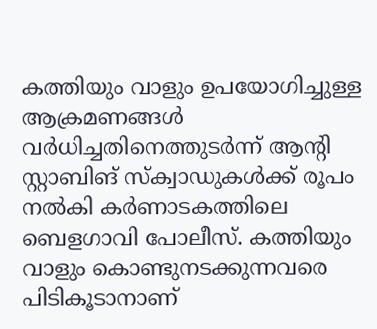കത്തിയും വാളും ഉപയോഗിച്ചുള്ള ആക്രമണങ്ങൾ വർധിച്ചതിനെത്തുടർന്ന് ആന്റി സ്റ്റാബിങ് സ്ക്വാഡുകൾക്ക് രൂപം നൽകി കർണാടകത്തിലെ ബെളഗാവി പോലീസ്. കത്തിയും വാളും കൊണ്ടുനടക്കുന്നവരെ പിടികൂടാനാണ്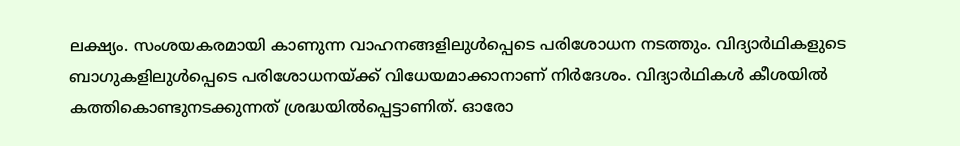ലക്ഷ്യം. സംശയകരമായി കാണുന്ന വാഹനങ്ങളിലുൾപ്പെടെ പരിശോധന നടത്തും. വിദ്യാർഥികളുടെ ബാഗുകളിലുൾപ്പെടെ പരിശോധനയ്ക്ക് വിധേയമാക്കാനാണ് നിർദേശം. വിദ്യാർഥികൾ കീശയിൽ കത്തികൊണ്ടുനടക്കുന്നത് ശ്രദ്ധയിൽപ്പെട്ടാണിത്. ഓരോ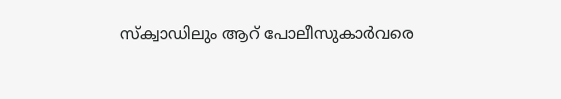സ്ക്വാഡിലും ആറ് പോലീസുകാർവരെ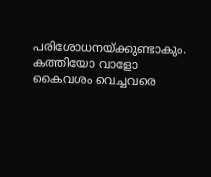പരിശോധനയ്ക്കുണ്ടാകും. കത്തിയോ വാളോ കൈവശം വെച്ചവരെ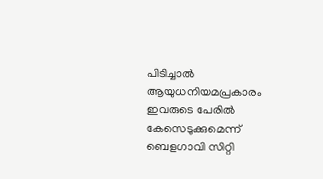പിടിച്ചാൽ ആയുധനിയമപ്രകാരം ഇവരുടെ പേരിൽ കേസെടുക്കുമെന്ന് ബെളഗാവി സിറ്റി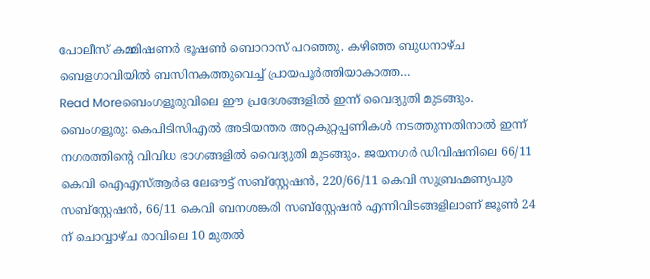പോലീസ് കമ്മിഷണർ ഭൂഷൺ ബൊറാസ് പറഞ്ഞു. കഴിഞ്ഞ ബുധനാഴ്ച ബെളഗാവിയിൽ ബസിനകത്തുവെച്ച് പ്രായപൂർത്തിയാകാത്ത…
Read Moreബെംഗളൂരുവിലെ ഈ പ്രദേശങ്ങളിൽ ഇന്ന് വൈദ്യുതി മുടങ്ങും.
ബെംഗളൂരു: കെപിടിസിഎൽ അടിയന്തര അറ്റകുറ്റപ്പണികൾ നടത്തുന്നതിനാൽ ഇന്ന് നഗരത്തിന്റെ വിവിധ ഭാഗങ്ങളിൽ വൈദ്യുതി മുടങ്ങും. ജയനഗർ ഡിവിഷനിലെ 66/11 കെവി ഐഎസ്ആർഒ ലേഔട്ട് സബ്സ്റ്റേഷൻ, 220/66/11 കെവി സുബ്രഹ്മണ്യപുര സബ്സ്റ്റേഷൻ, 66/11 കെവി ബനശങ്കരി സബ്സ്റ്റേഷൻ എന്നിവിടങ്ങളിലാണ് ജൂൺ 24 ന് ചൊവ്വാഴ്ച രാവിലെ 10 മുതൽ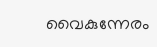വൈകുന്നേരം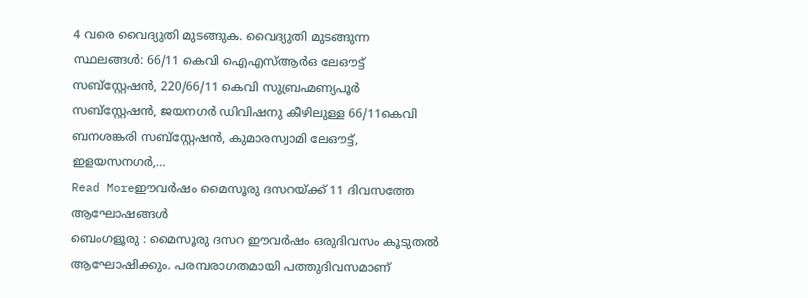4 വരെ വൈദ്യുതി മുടങ്ങുക. വൈദ്യുതി മുടങ്ങുന്ന സ്ഥലങ്ങൾ: 66/11 കെവി ഐഎസ്ആർഒ ലേഔട്ട് സബ്സ്റ്റേഷൻ, 220/66/11 കെവി സുബ്രഹ്മണ്യപൂർ സബ്സ്റ്റേഷൻ, ജയനഗർ ഡിവിഷനു കീഴിലുള്ള 66/11കെവി ബനശങ്കരി സബ്സ്റ്റേഷൻ, കുമാരസ്വാമി ലേഔട്ട്, ഇളയസനഗർ,…
Read Moreഈവർഷം മൈസൂരു ദസറയ്ക്ക് 11 ദിവസത്തേ ആഘോഷങ്ങൾ
ബെംഗളൂരു : മൈസൂരു ദസറ ഈവർഷം ഒരുദിവസം കൂടുതൽ ആഘോഷിക്കും. പരമ്പരാഗതമായി പത്തുദിവസമാണ്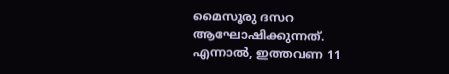മൈസൂരു ദസറ ആഘോഷിക്കുന്നത്. എന്നാൽ, ഇത്തവണ 11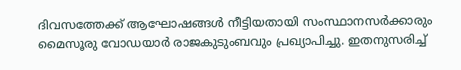ദിവസത്തേക്ക് ആഘോഷങ്ങൾ നീട്ടിയതായി സംസ്ഥാനസർക്കാരും മൈസൂരു വോഡയാർ രാജകുടുംബവും പ്രഖ്യാപിച്ചു. ഇതനുസരിച്ച്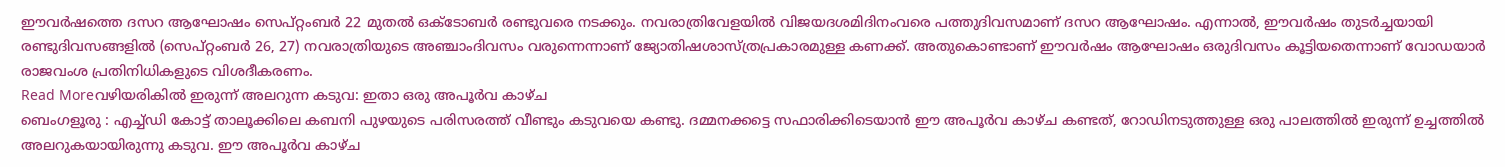ഈവർഷത്തെ ദസറ ആഘോഷം സെപ്റ്റംബർ 22 മുതൽ ഒക്ടോബർ രണ്ടുവരെ നടക്കും. നവരാത്രിവേളയിൽ വിജയദശമിദിനംവരെ പത്തുദിവസമാണ് ദസറ ആഘോഷം. എന്നാൽ, ഈവർഷം തുടർച്ചയായി രണ്ടുദിവസങ്ങളിൽ (സെപ്റ്റംബർ 26, 27) നവരാത്രിയുടെ അഞ്ചാംദിവസം വരുന്നെന്നാണ് ജ്യോതിഷശാസ്ത്രപ്രകാരമുള്ള കണക്ക്. അതുകൊണ്ടാണ് ഈവർഷം ആഘോഷം ഒരുദിവസം കൂട്ടിയതെന്നാണ് വോഡയാർ രാജവംശ പ്രതിനിധികളുടെ വിശദീകരണം.
Read Moreവഴിയരികിൽ ഇരുന്ന് അലറുന്ന കടുവ: ഇതാ ഒരു അപൂർവ കാഴ്ച
ബെംഗളൂരു : എച്ച്ഡി കോട്ട് താലൂക്കിലെ കബനി പുഴയുടെ പരിസരത്ത് വീണ്ടും കടുവയെ കണ്ടു. ദമ്മനക്കട്ടെ സഫാരിക്കിടെയാൻ ഈ അപൂർവ കാഴ്ച കണ്ടത്, റോഡിനടുത്തുള്ള ഒരു പാലത്തിൽ ഇരുന്ന് ഉച്ചത്തിൽ അലറുകയായിരുന്നു കടുവ. ഈ അപൂർവ കാഴ്ച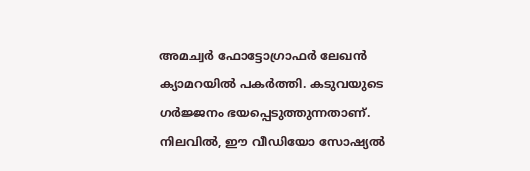അമച്വർ ഫോട്ടോഗ്രാഫർ ലേഖൻ ക്യാമറയിൽ പകർത്തി. കടുവയുടെ ഗർജ്ജനം ഭയപ്പെടുത്തുന്നതാണ്. നിലവിൽ, ഈ വീഡിയോ സോഷ്യൽ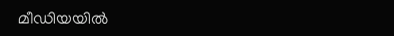മീഡിയയിൽ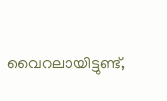വൈറലായിട്ടുണ്ട്,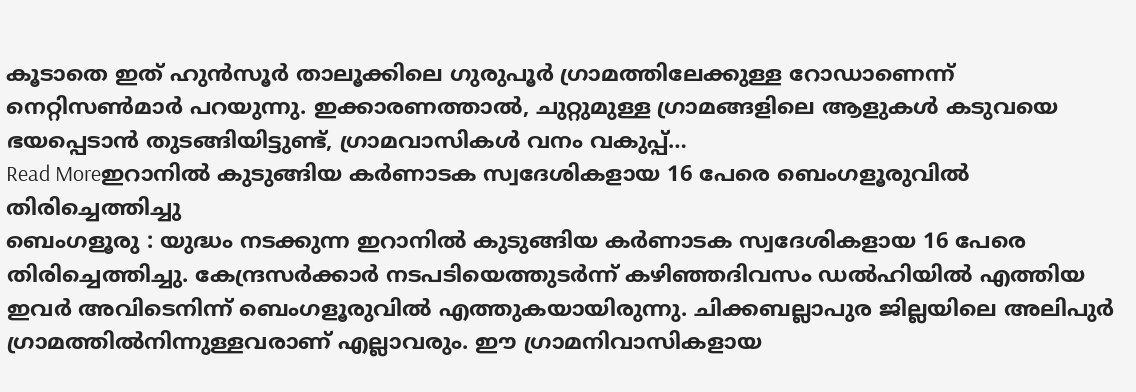കൂടാതെ ഇത് ഹുൻസൂർ താലൂക്കിലെ ഗുരുപൂർ ഗ്രാമത്തിലേക്കുള്ള റോഡാണെന്ന് നെറ്റിസൺമാർ പറയുന്നു. ഇക്കാരണത്താൽ, ചുറ്റുമുള്ള ഗ്രാമങ്ങളിലെ ആളുകൾ കടുവയെ ഭയപ്പെടാൻ തുടങ്ങിയിട്ടുണ്ട്, ഗ്രാമവാസികൾ വനം വകുപ്പ്…
Read Moreഇറാനിൽ കുടുങ്ങിയ കർണാടക സ്വദേശികളായ 16 പേരെ ബെംഗളൂരുവിൽ തിരിച്ചെത്തിച്ചു
ബെംഗളൂരു : യുദ്ധം നടക്കുന്ന ഇറാനിൽ കുടുങ്ങിയ കർണാടക സ്വദേശികളായ 16 പേരെ തിരിച്ചെത്തിച്ചു. കേന്ദ്രസർക്കാർ നടപടിയെത്തുടർന്ന് കഴിഞ്ഞദിവസം ഡൽഹിയിൽ എത്തിയ ഇവർ അവിടെനിന്ന് ബെംഗളൂരുവിൽ എത്തുകയായിരുന്നു. ചിക്കബല്ലാപുര ജില്ലയിലെ അലിപുർ ഗ്രാമത്തിൽനിന്നുള്ളവരാണ് എല്ലാവരും. ഈ ഗ്രാമനിവാസികളായ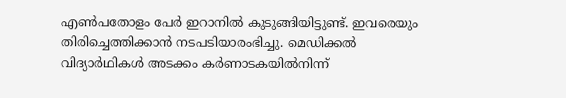എൺപതോളം പേർ ഇറാനിൽ കുടുങ്ങിയിട്ടുണ്ട്. ഇവരെയും തിരിച്ചെത്തിക്കാൻ നടപടിയാരംഭിച്ചു. മെഡിക്കൽ വിദ്യാർഥികൾ അടക്കം കർണാടകയിൽനിന്ന്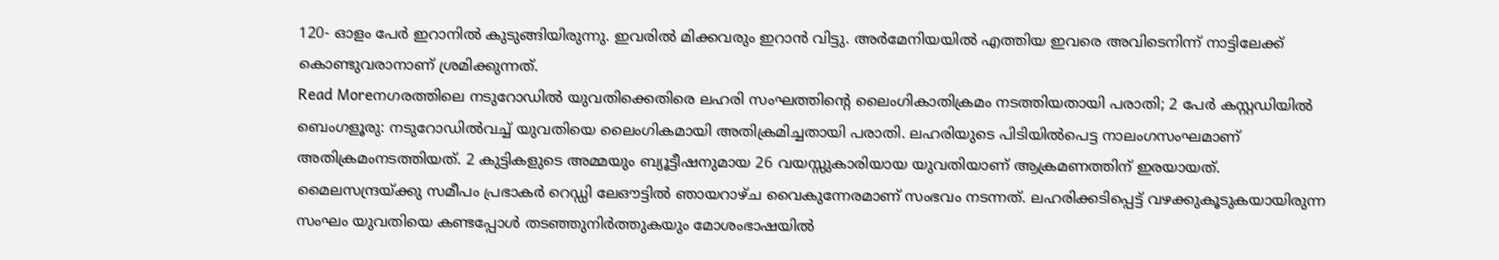120- ഓളം പേർ ഇറാനിൽ കുടുങ്ങിയിരുന്നു. ഇവരിൽ മിക്കവരും ഇറാൻ വിട്ടു. അർമേനിയയിൽ എത്തിയ ഇവരെ അവിടെനിന്ന് നാട്ടിലേക്ക് കൊണ്ടുവരാനാണ് ശ്രമിക്കുന്നത്.
Read Moreനഗരത്തിലെ നടുറോഡിൽ യുവതിക്കെതിരെ ലഹരി സംഘത്തിന്റെ ലൈംഗികാതിക്രമം നടത്തിയതായി പരാതി; 2 പേർ കസ്റ്റഡിയിൽ
ബെംഗളൂരു: നടുറോഡിൽവച്ച് യുവതിയെ ലൈംഗികമായി അതിക്രമിച്ചതായി പരാതി. ലഹരിയുടെ പിടിയിൽപെട്ട നാലംഗസംഘമാണ് അതിക്രമംനടത്തിയത്. 2 കുട്ടികളുടെ അമ്മയും ബ്യൂട്ടീഷനുമായ 26 വയസ്സുകാരിയായ യുവതിയാണ് ആക്രമണത്തിന് ഇരയായത്. മൈലസന്ദ്രയ്ക്കു സമീപം പ്രഭാകർ റെഡ്ഡി ലേഔട്ടിൽ ഞായറാഴ്ച വൈകുന്നേരമാണ് സംഭവം നടന്നത്. ലഹരിക്കടിപ്പെട്ട് വഴക്കുകൂടുകയായിരുന്ന സംഘം യുവതിയെ കണ്ടപ്പോൾ തടഞ്ഞുനിർത്തുകയും മോശംഭാഷയിൽ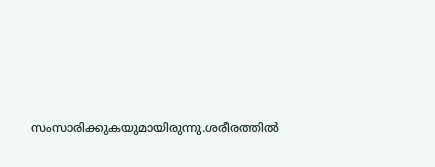സംസാരിക്കുകയുമായിരുന്നു.ശരീരത്തിൽ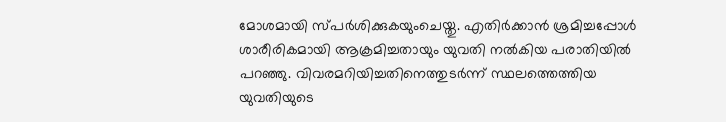മോശമായി സ്പർശിക്കുകയുംചെയ്തു. എതിർക്കാൻ ശ്രമിച്ചപ്പോൾ ശാരീരികമായി ആക്രമിച്ചതായും യുവതി നൽകിയ പരാതിയിൽ പറഞ്ഞു. വിവരമറിയിച്ചതിനെത്തുടർന്ന് സ്ഥലത്തെത്തിയ യുവതിയുടെ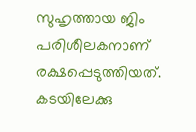സുഹൃത്തായ ജിം പരിശീലകനാണ് രക്ഷപ്പെടുത്തിയത്. കടയിലേക്കു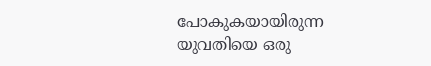പോകുകയായിരുന്ന യുവതിയെ ഒരു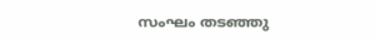സംഘം തടഞ്ഞു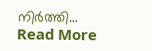നിർത്തി…
Read More